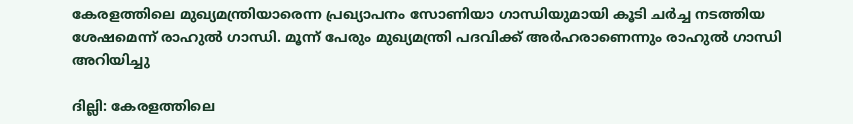കേരളത്തിലെ മുഖ്യമന്ത്രിയാരെന്ന പ്രഖ്യാപനം സോണിയാ ഗാന്ധിയുമായി കൂടി ചർച്ച നടത്തിയ ശേഷമെന്ന് രാഹുൽ ഗാന്ധി. മൂന്ന് പേരും മുഖ്യമന്ത്രി പദവിക്ക് അർഹരാണെന്നും രാഹുൽ ഗാന്ധി അറിയിച്ചു

ദില്ലി: കേരളത്തിലെ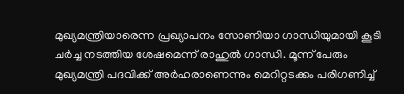മുഖ്യമന്ത്രിയാരെന്ന പ്രഖ്യാപനം സോണിയാ ഗാന്ധിയുമായി കൂടി ചർച്ച നടത്തിയ ശേഷമെന്ന് രാഹുൽ ഗാന്ധി. മൂന്ന് പേരും മുഖ്യമന്ത്രി പദവിക്ക് അർഹരാണെന്നും മെറിറ്റടക്കം പരിഗണിച്ച്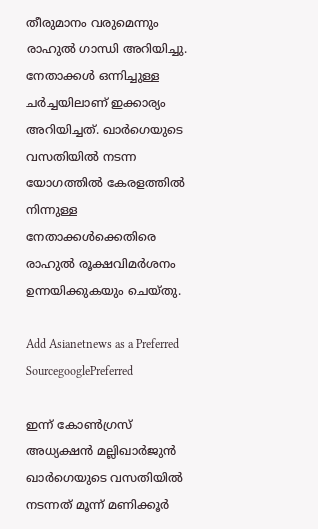തീരുമാനം വരുമെന്നും രാഹുൽ ഗാന്ധി അറിയിച്ചു. നേതാക്കൾ ഒന്നിച്ചുള്ള ചർച്ചയിലാണ് ഇക്കാര്യം അറിയിച്ചത്. ഖാർഗെയുടെ വസതിയിൽ നടന്ന യോഗത്തിൽ കേരളത്തിൽ നിന്നുള്ള നേതാക്കൾക്കെതിരെ രാഹുൽ രൂക്ഷവിമർശനം ഉന്നയിക്കുകയും ചെയ്തു.

Add Asianetnews as a Preferred SourcegooglePreferred

ഇന്ന് കോൺഗ്രസ് അധ്യക്ഷൻ മല്ലിഖാർജുൻ ഖാർഗെയുടെ വസതിയിൽ നടന്നത് മൂന്ന് മണിക്കൂർ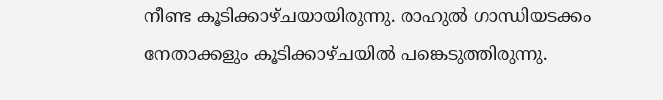നീണ്ട കൂടിക്കാഴ്ചയായിരുന്നു. രാഹുൽ ഗാന്ധിയടക്കം നേതാക്കളും കൂടിക്കാഴ്ചയിൽ പങ്കെടുത്തിരുന്നു.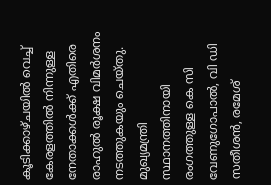കൂടിക്കാഴ്ചയിൽ വെച്ച് കേരളത്തിൽ നിന്നുള്ള നേതാക്കൾക്ക് എതിരെ രാഹുൽ രൂക്ഷ വിമർശനം നട‌ത്തുകയും ചെയ്തു. മുഖ്യമന്ത്രി സ്ഥാനത്തിനായി രംഗത്തുള്ള കെ സി വേണുഗോപാൽ, വി ഡി സതീശൻ, രമേശ്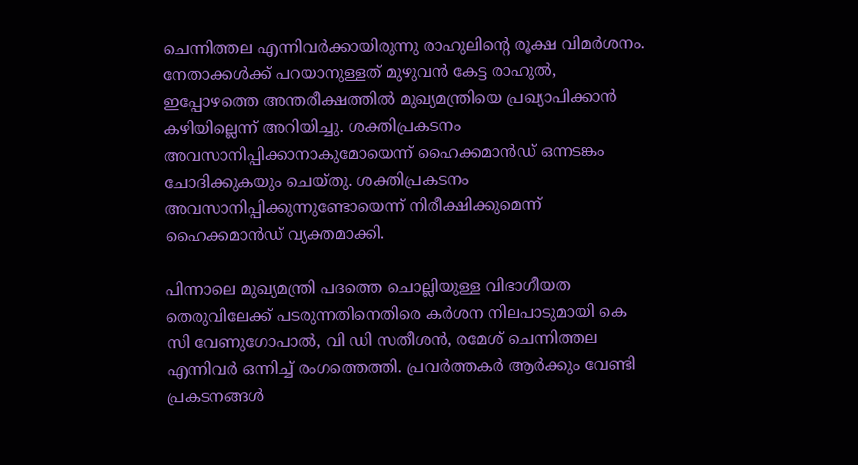ചെന്നിത്തല എന്നിവർക്കായിരുന്നു രാഹുലിന്‍റെ രൂക്ഷ വിമർശനം. നേതാക്കൾക്ക് പറയാനുള്ളത് മുഴുവൻ കേട്ട രാഹുൽ, ഇപ്പോഴത്തെ അന്തരീക്ഷത്തിൽ മുഖ്യമന്ത്രിയെ പ്രഖ്യാപിക്കാൻ കഴിയില്ലെന്ന് അറിയിച്ചു. ശക്തിപ്രകടനം അവസാനിപ്പിക്കാനാകുമോയെന്ന് ഹൈക്കമാൻഡ് ഒന്നടങ്കം ചോദിക്കുകയും ചെയ്തു. ശക്തിപ്രകടനം അവസാനിപ്പിക്കുന്നുണ്ടോയെന്ന് നിരീക്ഷിക്കുമെന്ന് ഹൈക്കമാൻഡ് വ്യക്തമാക്കി.

പിന്നാലെ മുഖ്യമന്ത്രി പദത്തെ ചൊല്ലിയുള്ള വിഭാഗീയത തെരുവിലേക്ക് പടരുന്നതിനെതിരെ കർശന നിലപാടുമായി കെ സി വേണുഗോപാൽ, വി ഡി സതീശൻ, രമേശ് ചെന്നിത്തല എന്നിവർ ഒന്നിച്ച് രംഗത്തെത്തി. പ്രവർത്തകർ ആർക്കും വേണ്ടി പ്രകടനങ്ങൾ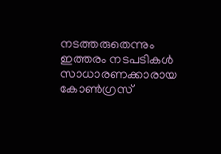നടത്തരുതെന്നും ഇത്തരം നടപടികൾ സാധാരണക്കാരായ കോൺഗ്രസ്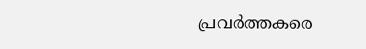പ്രവർത്തകരെ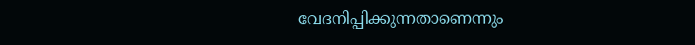വേദനിപ്പിക്കുന്നതാണെന്നും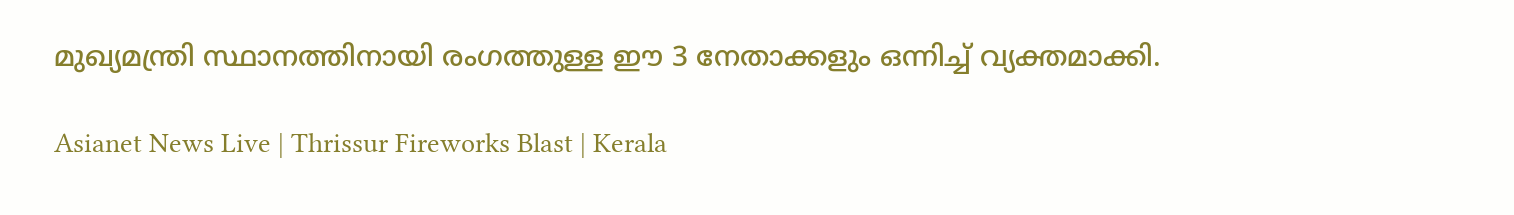മുഖ്യമന്ത്രി സ്ഥാനത്തിനായി രംഗത്തുള്ള ഈ 3 നേതാക്കളും ഒന്നിച്ച് വ്യക്തമാക്കി.

Asianet News Live | Thrissur Fireworks Blast | Kerala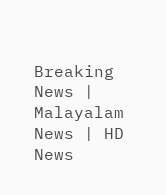Breaking News | Malayalam News | HD News